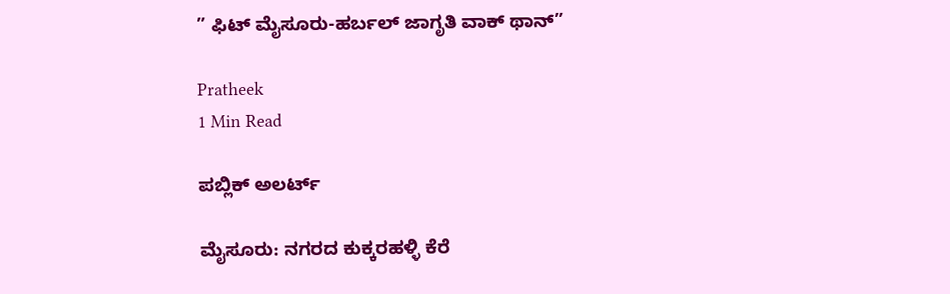” ಫಿಟ್ ಮೈಸೂರು-ಹರ್ಬಲ್ ಜಾಗೃತಿ ವಾಕ್ ಥಾನ್”

Pratheek
1 Min Read

ಪಬ್ಲಿಕ್ ಅಲರ್ಟ್

ಮೈಸೂರು: ನಗರದ ಕುಕ್ಕರಹಳ್ಳಿ ಕೆರೆ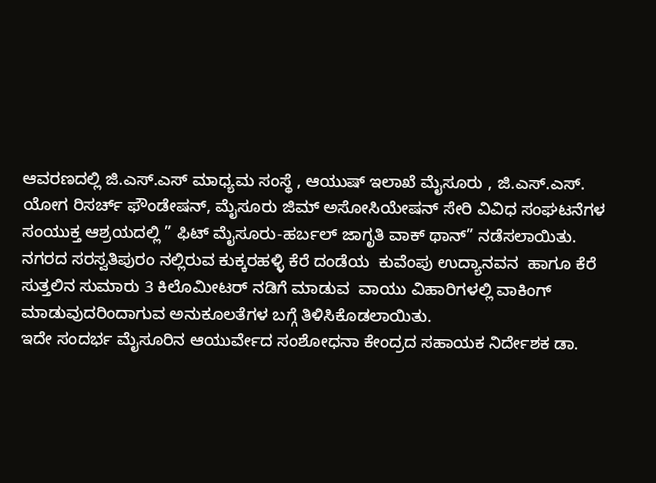ಆವರಣದಲ್ಲಿ ಜಿ.ಎಸ್.ಎಸ್ ಮಾಧ್ಯಮ ಸಂಸ್ಥೆ , ಆಯುಷ್ ಇಲಾಖೆ ಮೈಸೂರು , ಜಿ.ಎಸ್.ಎಸ್. ಯೋಗ ರಿಸರ್ಚ್ ಫೌಂಡೇಷನ್, ಮೈಸೂರು ಜಿಮ್ ಅಸೋಸಿಯೇಷನ್ ಸೇರಿ ವಿವಿಧ ಸಂಘಟನೆಗಳ ಸಂಯುಕ್ತ ಆಶ್ರಯದಲ್ಲಿ ” ಫಿಟ್ ಮೈಸೂರು-ಹರ್ಬಲ್ ಜಾಗೃತಿ ವಾಕ್ ಥಾನ್” ನಡೆಸಲಾಯಿತು.
ನಗರದ ಸರಸ್ವತಿಪುರಂ ನಲ್ಲಿರುವ ಕುಕ್ಕರಹಳ್ಳಿ ಕೆರೆ ದಂಡೆಯ  ಕುವೆಂಪು ಉದ್ಯಾನವನ  ಹಾಗೂ ಕೆರೆ ಸುತ್ತಲಿನ ಸುಮಾರು 3 ಕಿಲೊಮೀಟರ್ ನಡಿಗೆ ಮಾಡುವ  ವಾಯು ವಿಹಾರಿಗಳಲ್ಲಿ ವಾಕಿಂಗ್ ಮಾಡುವುದರಿಂದಾಗುವ ಅನುಕೂಲತೆಗಳ ಬಗ್ಗೆ ತಿಳಿಸಿಕೊಡಲಾಯಿತು.
ಇದೇ ಸಂದರ್ಭ ಮೈಸೂರಿನ ಆಯುರ್ವೇದ ಸಂಶೋಧನಾ ಕೇಂದ್ರದ ಸಹಾಯಕ ನಿರ್ದೇಶಕ ಡಾ.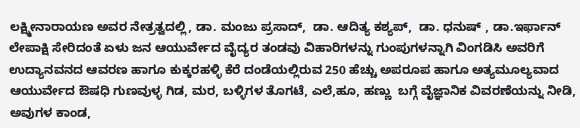ಲಕ್ಷ್ಮೀನಾರಾಯಣ ಅವರ ನೇತ್ರತ್ವದಲ್ಲಿ, ಡಾ. ಮಂಜು ಪ್ರಸಾದ್,  ಡಾ. ಆದಿತ್ಯ ಕಶ್ಯಪ್,  ಡಾ. ಧನುಷ್ , ಡಾ.ಇರ್ಫಾನ್ ಲೇಪಾಕ್ಷಿ ಸೇರಿದಂತೆ ಏಳು ಜನ ಆಯುರ್ವೇದ ವೈದ್ಯರ ತಂಡವು ವಿಹಾರಿಗಳನ್ನು ಗುಂಪುಗಳನ್ನಾಗಿ ವಿಂಗಡಿಸಿ ಅವರಿಗೆ ಉದ್ಯಾನವನದ ಆವರಣ ಹಾಗೂ ಕುಕ್ಕರಹಳ್ಳಿ ಕೆರೆ ದಂಡೆಯಲ್ಲಿರುವ 250 ಹೆಚ್ಚು ಅಪರೂಪ ಹಾಗೂ ಅತ್ಯಮೂಲ್ಯವಾದ ಆಯುರ್ವೇದ ಔಷಧಿ ಗುಣವುಳ್ಳ ಗಿಡ, ಮರ, ಬಳ್ಳಿಗಳ ತೊಗಟೆ, ಎಲೆ,ಹೂ, ಹಣ್ಣು  ಬಗ್ಗೆ ವೈಜ್ಞಾನಿಕ ವಿವರಣೆಯನ್ನು ನೀಡಿ, ಅವುಗಳ ಕಾಂಡ,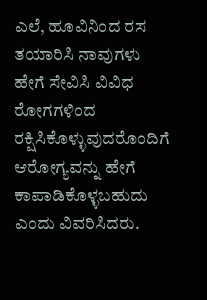ಎಲೆ, ಹೂವಿನಿಂದ ರಸ ತಯಾರಿಸಿ ನಾವುಗಳು ಹೇಗೆ ಸೇವಿಸಿ ವಿವಿಧ ರೋಗಗಳಿಂದ ರಕ್ಷಿಸಿಕೊಳ್ಳುವುದರೊಂದಿಗೆ ಆರೋಗ್ಯವನ್ನು ಹೇಗೆ ಕಾಪಾಡಿಕೊಳ್ಳಬಹುದು ಎಂದು ವಿವರಿಸಿದರು.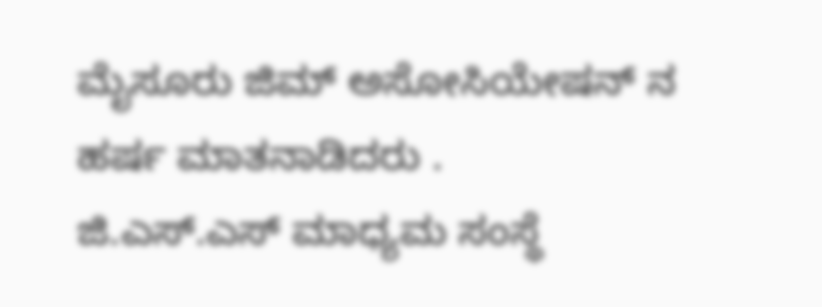ಮೈಸೂರು ಜಿಮ್ ಅಸೋಸಿಯೇಷನ್ ನ ಹರ್ಷ ಮಾತನಾಡಿದರು .
ಜಿ.ಎಸ್.ಎಸ್ ಮಾಧ್ಯಮ ಸಂಸ್ಥೆ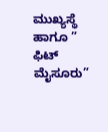ಮುಖ್ಯಸ್ಥೆ ಹಾಗೂ ” ಫಿಟ್ ಮೈಸೂರು”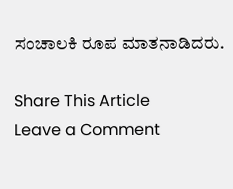ಸಂಚಾಲಕಿ ರೂಪ ಮಾತನಾಡಿದರು.

Share This Article
Leave a Comment